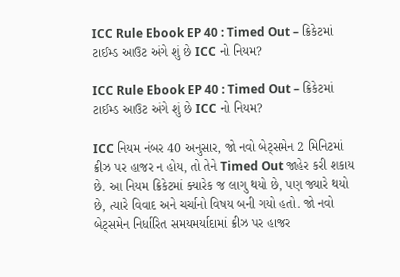ICC Rule Ebook EP 40 : Timed Out – ક્રિકેટમાં ટાઈમ્ડ આઉટ અંગે શું છે ICC નો નિયમ?

ICC Rule Ebook EP 40 : Timed Out – ક્રિકેટમાં ટાઈમ્ડ આઉટ અંગે શું છે ICC નો નિયમ?

ICC નિયમ નંબર 40 અનુસાર, જો નવો બેટ્સમેન 2 મિનિટમાં ક્રીઝ પર હાજર ન હોય, તો તેને Timed Out જાહેર કરી શકાય છે. આ નિયમ ક્રિકેટમાં ક્યારેક જ લાગુ થયો છે, પણ જ્યારે થયો છે, ત્યારે વિવાદ અને ચર્ચાનો વિષય બની ગયો હતો. જો નવો બેટ્સમેન નિર્ધારિત સમયમર્યાદામાં ક્રીઝ પર હાજર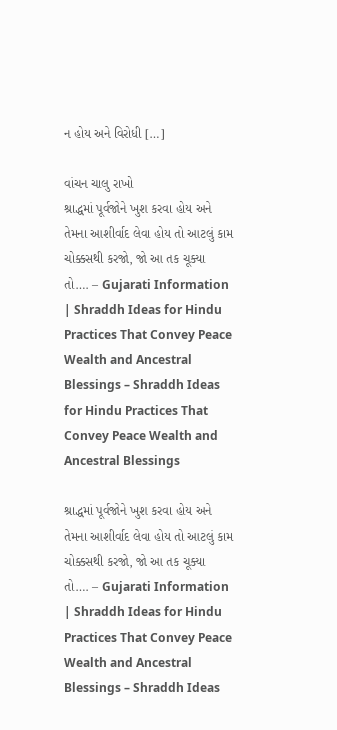ન હોય અને વિરોધી […]

વાંચન ચાલુ રાખો
શ્રાદ્ધમાં પૂર્વજોને ખુશ કરવા હોય અને તેમના આશીર્વાદ લેવા હોય તો આટલું કામ ચોક્કસથી કરજો, જો આ તક ચૂક્યા તો…. – Gujarati Information | Shraddh Ideas for Hindu Practices That Convey Peace Wealth and Ancestral Blessings – Shraddh Ideas for Hindu Practices That Convey Peace Wealth and Ancestral Blessings

શ્રાદ્ધમાં પૂર્વજોને ખુશ કરવા હોય અને તેમના આશીર્વાદ લેવા હોય તો આટલું કામ ચોક્કસથી કરજો, જો આ તક ચૂક્યા તો…. – Gujarati Information | Shraddh Ideas for Hindu Practices That Convey Peace Wealth and Ancestral Blessings – Shraddh Ideas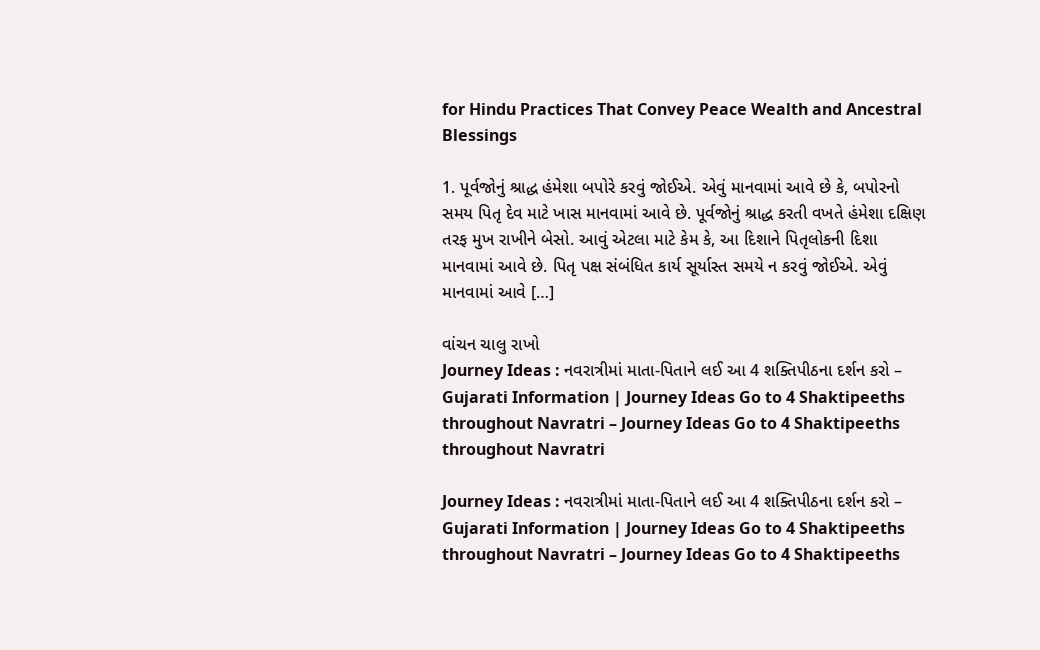for Hindu Practices That Convey Peace Wealth and Ancestral Blessings

1. પૂર્વજોનું શ્રાદ્ધ હંમેશા બપોરે કરવું જોઈએ. એવું માનવામાં આવે છે કે, બપોરનો સમય પિતૃ દેવ માટે ખાસ માનવામાં આવે છે. પૂર્વજોનું શ્રાદ્ધ કરતી વખતે હંમેશા દક્ષિણ તરફ મુખ રાખીને બેસો. આવું એટલા માટે કેમ કે, આ દિશાને પિતૃલોકની દિશા માનવામાં આવે છે. પિતૃ પક્ષ સંબંધિત કાર્ય સૂર્યાસ્ત સમયે ન કરવું જોઈએ. એવું માનવામાં આવે […]

વાંચન ચાલુ રાખો
Journey Ideas : નવરાત્રીમાં માતા-પિતાને લઈ આ 4 શક્તિપીઠના દર્શન કરો – Gujarati Information | Journey Ideas Go to 4 Shaktipeeths throughout Navratri – Journey Ideas Go to 4 Shaktipeeths throughout Navratri

Journey Ideas : નવરાત્રીમાં માતા-પિતાને લઈ આ 4 શક્તિપીઠના દર્શન કરો – Gujarati Information | Journey Ideas Go to 4 Shaktipeeths throughout Navratri – Journey Ideas Go to 4 Shaktipeeths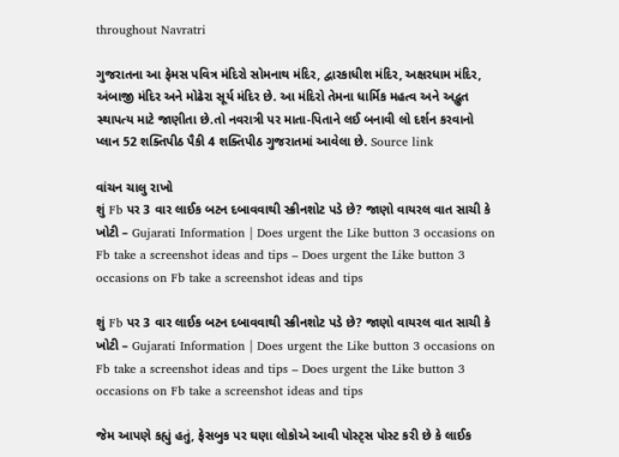throughout Navratri

ગુજરાતના આ ફેમસ પવિત્ર મંદિરો સોમનાથ મંદિર, દ્વારકાધીશ મંદિર, અક્ષરધામ મંદિર, અંબાજી મંદિર અને મોઢેરા સૂર્ય મંદિર છે. આ મંદિરો તેમના ધાર્મિક મહત્વ અને અદ્ભુત સ્થાપત્ય માટે જાણીતા છે.તો નવરાત્રી પર માતા-પિતાને લઈ બનાવી લો દર્શન કરવાનો પ્લાન 52 શક્તિપીઠ પૈકી 4 શક્તિપીઠ ગુજરાતમાં આવેલા છે. Source link

વાંચન ચાલુ રાખો
શું Fb પર 3 વાર લાઈક બટન દબાવવાથી સ્ક્રીનશોટ પડે છે? જાણો વાયરલ વાત સાચી કે ખોટી – Gujarati Information | Does urgent the Like button 3 occasions on Fb take a screenshot ideas and tips – Does urgent the Like button 3 occasions on Fb take a screenshot ideas and tips

શું Fb પર 3 વાર લાઈક બટન દબાવવાથી સ્ક્રીનશોટ પડે છે? જાણો વાયરલ વાત સાચી કે ખોટી – Gujarati Information | Does urgent the Like button 3 occasions on Fb take a screenshot ideas and tips – Does urgent the Like button 3 occasions on Fb take a screenshot ideas and tips

જેમ આપણે કહ્યું હતું, ફેસબુક પર ઘણા લોકોએ આવી પોસ્ટ્સ પોસ્ટ કરી છે કે લાઈક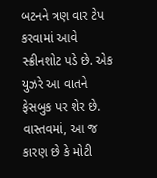બટનને ત્રણ વાર ટેપ કરવામાં આવે સ્ક્રીનશોટ પડે છે. એક યુઝરે આ વાતને ફેસબુક પર શેર છે. વાસ્તવમાં, આ જ કારણ છે કે મોટી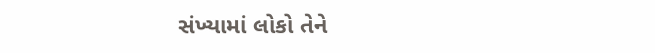સંખ્યામાં લોકો તેને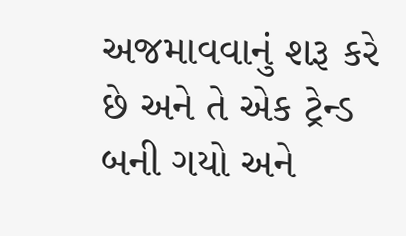અજમાવવાનું શરૂ કરે છે અને તે એક ટ્રેન્ડ બની ગયો અને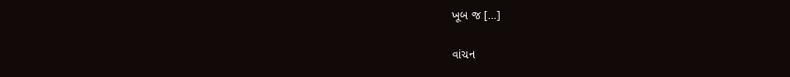ખૂબ જ […]

વાંચન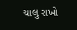ચાલુ રાખો